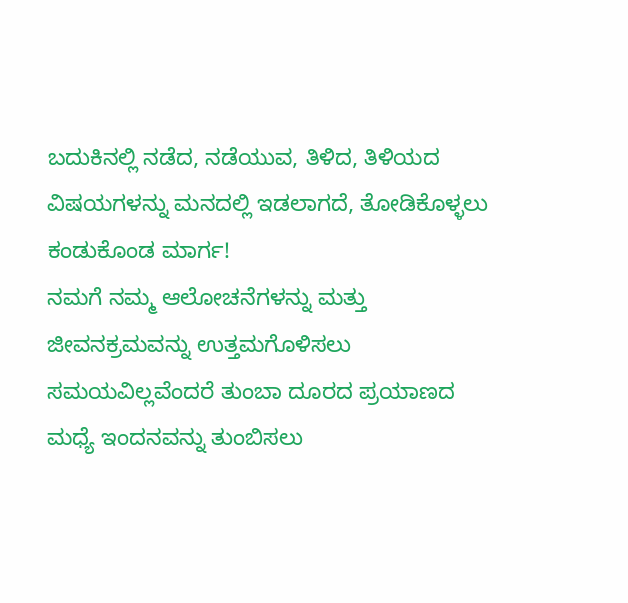ಬದುಕಿನಲ್ಲಿ ನಡೆದ, ನಡೆಯುವ, ತಿಳಿದ, ತಿಳಿಯದ ವಿಷಯಗಳನ್ನು ಮನದಲ್ಲಿ ಇಡಲಾಗದೆ, ತೋಡಿಕೊಳ್ಳಲು ಕಂಡುಕೊಂಡ ಮಾರ್ಗ!
ನಮಗೆ ನಮ್ಮ ಆಲೋಚನೆಗಳನ್ನು ಮತ್ತು ಜೀವನಕ್ರಮವನ್ನು ಉತ್ತಮಗೊಳಿಸಲು ಸಮಯವಿಲ್ಲವೆಂದರೆ ತುಂಬಾ ದೂರದ ಪ್ರಯಾಣದ ಮಧ್ಯೆ ಇಂದನವನ್ನು ತುಂಬಿಸಲು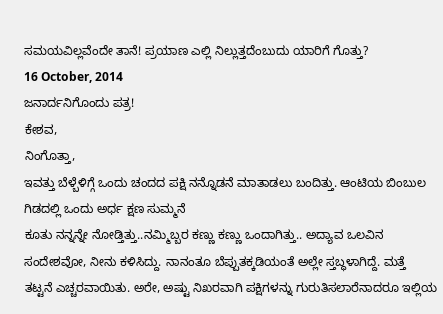ಸಮಯವಿಲ್ಲವೆಂದೇ ತಾನೆ! ಪ್ರಯಾಣ ಎಲ್ಲಿ ನಿಲ್ಲುತ್ತದೆಂಬುದು ಯಾರಿಗೆ ಗೊತ್ತು?
16 October, 2014
ಜನಾರ್ದನಿಗೊಂದು ಪತ್ರ!
ಕೇಶವ,
ನಿಂಗೊತ್ತಾ,
ಇವತ್ತು ಬೆಳ್ಬೆಳಿಗ್ಗೆ ಒಂದು ಚಂದದ ಪಕ್ಷಿ ನನ್ನೊಡನೆ ಮಾತಾಡಲು ಬಂದಿತ್ತು. ಆಂಟಿಯ ಬಿಂಬುಲ ಗಿಡದಲ್ಲಿ ಒಂದು ಅರ್ಧ ಕ್ಷಣ ಸುಮ್ಮನೆ
ಕೂತು ನನ್ನನ್ನೇ ನೋಡ್ತಿತ್ತು..ನಮ್ಮಿಬ್ಬರ ಕಣ್ಣು ಕಣ್ಣು ಒಂದಾಗಿತ್ತು.. ಅದ್ಯಾವ ಒಲವಿನ
ಸಂದೇಶವೋ, ನೀನು ಕಳಿಸಿದ್ದು. ನಾನಂತೂ ಬೆಪ್ಪುತಕ್ಕಡಿಯಂತೆ ಅಲ್ಲೇ ಸ್ತಬ್ಧಳಾಗಿದ್ದೆ. ಮತ್ತೆ
ತಟ್ಟನೆ ಎಚ್ಚರವಾಯಿತು. ಅರೇ, ಅಷ್ಟು ನಿಖರವಾಗಿ ಪಕ್ಷಿಗಳನ್ನು ಗುರುತಿಸಲಾರೆನಾದರೂ ಇಲ್ಲಿಯ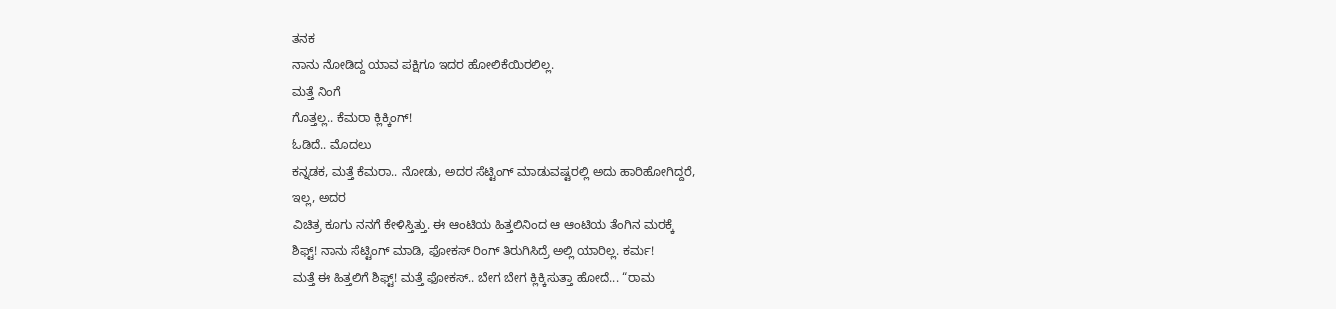ತನಕ
ನಾನು ನೋಡಿದ್ದ ಯಾವ ಪಕ್ಷಿಗೂ ಇದರ ಹೋಲಿಕೆಯಿರಲಿಲ್ಲ.
ಮತ್ತೆ ನಿಂಗೆ
ಗೊತ್ತಲ್ಲ.. ಕೆಮರಾ ಕ್ಲಿಕ್ಕಿಂಗ್!
ಓಡಿದೆ.. ಮೊದಲು
ಕನ್ನಡಕ, ಮತ್ತೆ ಕೆಮರಾ.. ನೋಡು, ಅದರ ಸೆಟ್ಟಿಂಗ್ ಮಾಡುವಷ್ಟರಲ್ಲಿ ಅದು ಹಾರಿಹೋಗಿದ್ದರೆ,
ಇಲ್ಲ, ಅದರ
ವಿಚಿತ್ರ ಕೂಗು ನನಗೆ ಕೇಳಿಸ್ತಿತ್ತು. ಈ ಆಂಟಿಯ ಹಿತ್ತಲಿನಿಂದ ಆ ಆಂಟಿಯ ತೆಂಗಿನ ಮರಕ್ಕೆ
ಶಿಫ್ಟ್! ನಾನು ಸೆಟ್ಟಿಂಗ್ ಮಾಡಿ, ಫೋಕಸ್ ರಿಂಗ್ ತಿರುಗಿಸಿದ್ರೆ ಅಲ್ಲಿ ಯಾರಿಲ್ಲ. ಕರ್ಮ!
ಮತ್ತೆ ಈ ಹಿತ್ತಲಿಗೆ ಶಿಫ್ಟ್! ಮತ್ತೆ ಫೋಕಸ್.. ಬೇಗ ಬೇಗ ಕ್ಲಿಕ್ಕಿಸುತ್ತಾ ಹೋದೆ... “ರಾಮ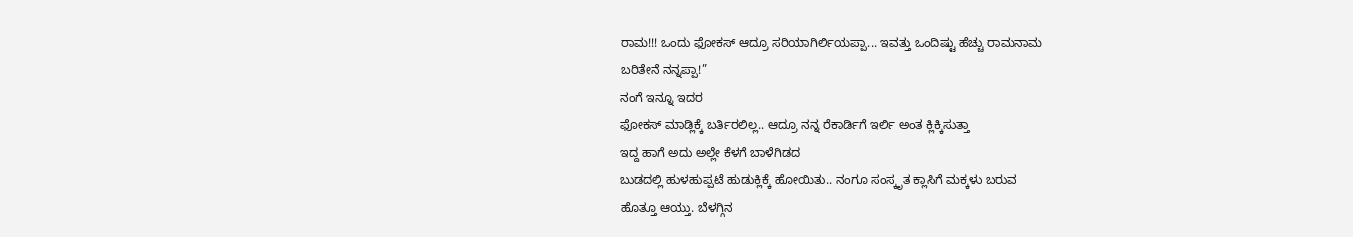ರಾಮ!!! ಒಂದು ಫೋಕಸ್ ಆದ್ರೂ ಸರಿಯಾಗಿರ್ಲಿಯಪ್ಪಾ... ಇವತ್ತು ಒಂದಿಷ್ಟು ಹೆಚ್ಚು ರಾಮನಾಮ
ಬರಿತೇನೆ ನನ್ನಪ್ಪಾ!”
ನಂಗೆ ಇನ್ನೂ ಇದರ
ಫೋಕಸ್ ಮಾಡ್ಲಿಕ್ಕೆ ಬರ್ತಿರಲಿಲ್ಲ.. ಆದ್ರೂ ನನ್ನ ರೆಕಾರ್ಡಿಗೆ ಇರ್ಲಿ ಅಂತ ಕ್ಲಿಕ್ಕಿಸುತ್ತಾ
ಇದ್ದ ಹಾಗೆ ಅದು ಅಲ್ಲೇ ಕೆಳಗೆ ಬಾಳೆಗಿಡದ
ಬುಡದಲ್ಲಿ ಹುಳಹುಪ್ಪಟೆ ಹುಡುಕ್ಲಿಕ್ಕೆ ಹೋಯಿತು.. ನಂಗೂ ಸಂಸ್ಕೃತ ಕ್ಲಾಸಿಗೆ ಮಕ್ಕಳು ಬರುವ
ಹೊತ್ತೂ ಆಯ್ತು. ಬೆಳಗ್ಗಿನ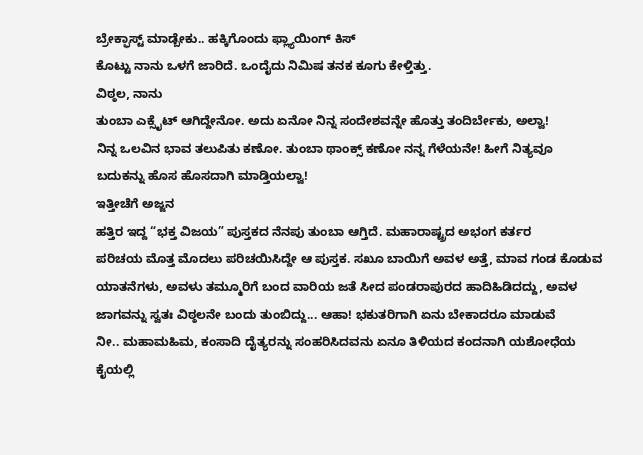ಬ್ರೇಕ್ಫಾಸ್ಟ್ ಮಾಡ್ಬೇಕು.. ಹಕ್ಕಿಗೊಂದು ಫ್ಲ್ಯಾಯಿಂಗ್ ಕಿಸ್
ಕೊಟ್ಟು ನಾನು ಒಳಗೆ ಜಾರಿದೆ. ಒಂದೈದು ನಿಮಿಷ ತನಕ ಕೂಗು ಕೇಳ್ತಿತ್ತು.
ವಿಠ್ಠಲ, ನಾನು
ತುಂಬಾ ಎಕ್ಸೈಟ್ ಆಗಿದ್ದೇನೋ. ಅದು ಏನೋ ನಿನ್ನ ಸಂದೇಶವನ್ನೇ ಹೊತ್ತು ತಂದಿರ್ಬೇಕು, ಅಲ್ವಾ!
ನಿನ್ನ ಒಲವಿನ ಭಾವ ತಲುಪಿತು ಕಣೋ. ತುಂಬಾ ಥಾಂಕ್ಸ್ ಕಣೋ ನನ್ನ ಗೆಳೆಯನೇ! ಹೀಗೆ ನಿತ್ಯವೂ
ಬದುಕನ್ನು ಹೊಸ ಹೊಸದಾಗಿ ಮಾಡ್ತಿಯಲ್ವಾ!
ಇತ್ತೀಚೆಗೆ ಅಜ್ಜನ
ಹತ್ತಿರ ಇದ್ದ “ಭಕ್ತ ವಿಜಯ” ಪುಸ್ತಕದ ನೆನಪು ತುಂಬಾ ಆಗ್ತಿದೆ. ಮಹಾರಾಷ್ಟ್ರದ ಅಭಂಗ ಕರ್ತರ
ಪರಿಚಯ ಮೊತ್ತ ಮೊದಲು ಪರಿಚಯಿಸಿದ್ದೇ ಆ ಪುಸ್ತಕ. ಸಖೂ ಬಾಯಿಗೆ ಅವಳ ಅತ್ತೆ, ಮಾವ ಗಂಡ ಕೊಡುವ
ಯಾತನೆಗಳು, ಅವಳು ತಮ್ಮೂರಿಗೆ ಬಂದ ವಾರಿಯ ಜತೆ ಸೀದ ಪಂಡರಾಪುರದ ಹಾದಿಹಿಡಿದದ್ದು, ಅವಳ
ಜಾಗವನ್ನು ಸ್ವತಃ ವಿಠ್ಠಲನೇ ಬಂದು ತುಂಬಿದ್ದು... ಆಹಾ! ಭಕುತರಿಗಾಗಿ ಏನು ಬೇಕಾದರೂ ಮಾಡುವೆ
ನೀ.. ಮಹಾಮಹಿಮ, ಕಂಸಾದಿ ದೈತ್ಯರನ್ನು ಸಂಹರಿಸಿದವನು ಏನೂ ತಿಳಿಯದ ಕಂದನಾಗಿ ಯಶೋಧೆಯ ಕೈಯಲ್ಲಿ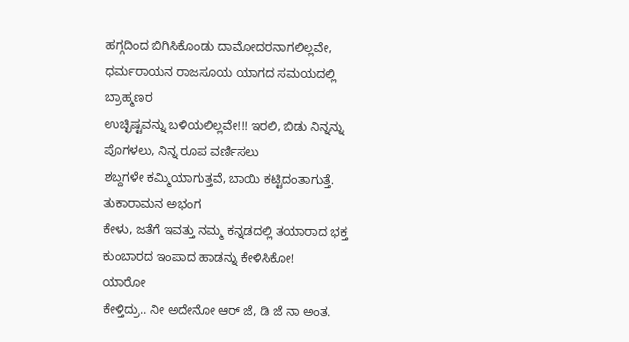ಹಗ್ಗದಿಂದ ಬಿಗಿಸಿಕೊಂಡು ದಾಮೋದರನಾಗಲಿಲ್ಲವೇ, ಧರ್ಮರಾಯನ ರಾಜಸೂಯ ಯಾಗದ ಸಮಯದಲ್ಲಿ ಬ್ರಾಹ್ಮಣರ
ಉಚ್ಛಿಷ್ಟವನ್ನು ಬಳಿಯಲಿಲ್ಲವೇ!!! ಇರಲಿ, ಬಿಡು ನಿನ್ನನ್ನು ಪೊಗಳಲು, ನಿನ್ನ ರೂಪ ವರ್ಣಿಸಲು
ಶಬ್ದಗಳೇ ಕಮ್ಮಿಯಾಗುತ್ತವೆ, ಬಾಯಿ ಕಟ್ಟಿದಂತಾಗುತ್ತೆ.
ತುಕಾರಾಮನ ಅಭಂಗ
ಕೇಳು, ಜತೆಗೆ ಇವತ್ತು ನಮ್ಮ ಕನ್ನಡದಲ್ಲಿ ತಯಾರಾದ ಭಕ್ತ ಕುಂಬಾರದ ಇಂಪಾದ ಹಾಡನ್ನು ಕೇಳಿಸಿಕೋ!
ಯಾರೋ
ಕೇಳ್ತಿದ್ರು.. ನೀ ಅದೇನೋ ಆರ್ ಜೆ, ಡಿ ಜೆ ನಾ ಅಂತ.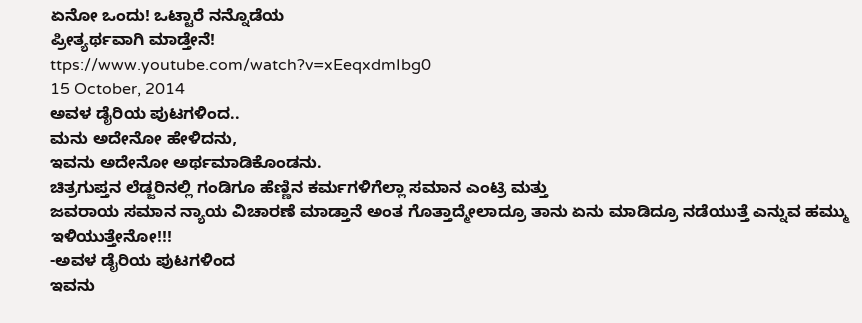ಏನೋ ಒಂದು! ಒಟ್ಟಾರೆ ನನ್ನೊಡೆಯ
ಪ್ರೀತ್ಯರ್ಥವಾಗಿ ಮಾಡ್ತೇನೆ!
ttps://www.youtube.com/watch?v=xEeqxdmIbg0
15 October, 2014
ಅವಳ ಡೈರಿಯ ಪುಟಗಳಿಂದ..
ಮನು ಅದೇನೋ ಹೇಳಿದನು,
ಇವನು ಅದೇನೋ ಅರ್ಥಮಾಡಿಕೊಂಡನು.
ಚಿತ್ರಗುಪ್ತನ ಲೆಡ್ಜರಿನಲ್ಲಿ ಗಂಡಿಗೂ ಹೆಣ್ಣಿನ ಕರ್ಮಗಳಿಗೆಲ್ಲಾ ಸಮಾನ ಎಂಟ್ರಿ ಮತ್ತು
ಜವರಾಯ ಸಮಾನ ನ್ಯಾಯ ವಿಚಾರಣೆ ಮಾಡ್ತಾನೆ ಅಂತ ಗೊತ್ತಾದ್ಮೇಲಾದ್ರೂ ತಾನು ಏನು ಮಾಡಿದ್ರೂ ನಡೆಯುತ್ತೆ ಎನ್ನುವ ಹಮ್ಮು ಇಳಿಯುತ್ತೇನೋ!!!
-ಅವಳ ಡೈರಿಯ ಪುಟಗಳಿಂದ
ಇವನು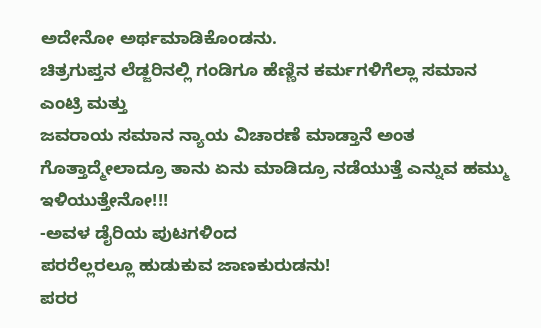ಅದೇನೋ ಅರ್ಥಮಾಡಿಕೊಂಡನು.
ಚಿತ್ರಗುಪ್ತನ ಲೆಡ್ಜರಿನಲ್ಲಿ ಗಂಡಿಗೂ ಹೆಣ್ಣಿನ ಕರ್ಮಗಳಿಗೆಲ್ಲಾ ಸಮಾನ ಎಂಟ್ರಿ ಮತ್ತು
ಜವರಾಯ ಸಮಾನ ನ್ಯಾಯ ವಿಚಾರಣೆ ಮಾಡ್ತಾನೆ ಅಂತ ಗೊತ್ತಾದ್ಮೇಲಾದ್ರೂ ತಾನು ಏನು ಮಾಡಿದ್ರೂ ನಡೆಯುತ್ತೆ ಎನ್ನುವ ಹಮ್ಮು ಇಳಿಯುತ್ತೇನೋ!!!
-ಅವಳ ಡೈರಿಯ ಪುಟಗಳಿಂದ
ಪರರೆಲ್ಲರಲ್ಲೂ ಹುಡುಕುವ ಜಾಣಕುರುಡನು!
ಪರರ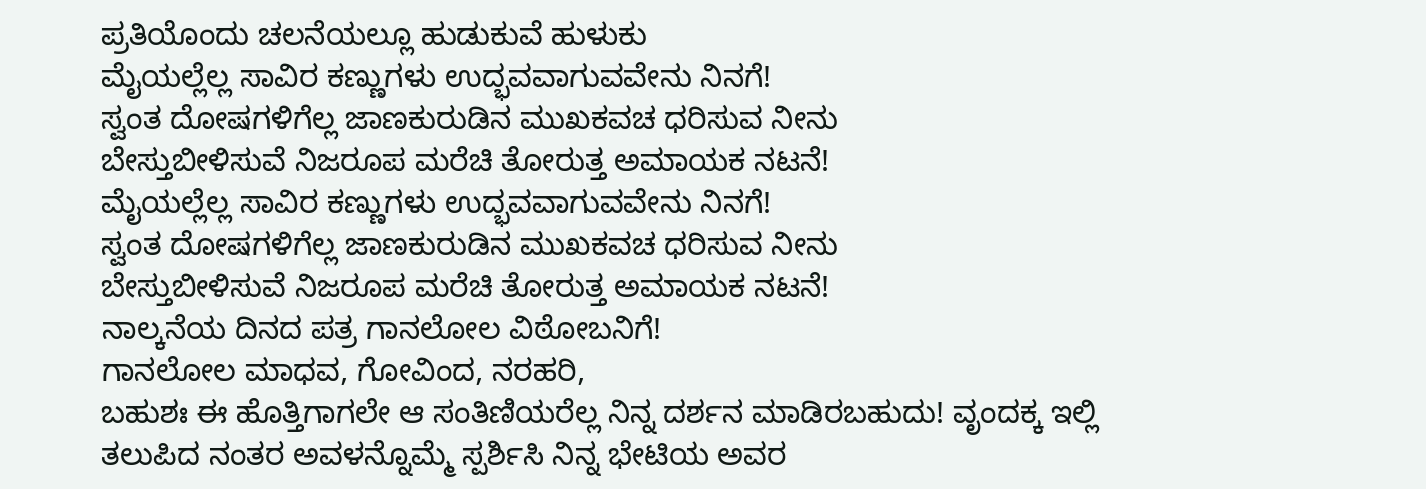ಪ್ರತಿಯೊಂದು ಚಲನೆಯಲ್ಲೂ ಹುಡುಕುವೆ ಹುಳುಕು
ಮೈಯಲ್ಲೆಲ್ಲ ಸಾವಿರ ಕಣ್ಣುಗಳು ಉದ್ಭವವಾಗುವವೇನು ನಿನಗೆ!
ಸ್ವಂತ ದೋಷಗಳಿಗೆಲ್ಲ ಜಾಣಕುರುಡಿನ ಮುಖಕವಚ ಧರಿಸುವ ನೀನು
ಬೇಸ್ತುಬೀಳಿಸುವೆ ನಿಜರೂಪ ಮರೆಚಿ ತೋರುತ್ತ ಅಮಾಯಕ ನಟನೆ!
ಮೈಯಲ್ಲೆಲ್ಲ ಸಾವಿರ ಕಣ್ಣುಗಳು ಉದ್ಭವವಾಗುವವೇನು ನಿನಗೆ!
ಸ್ವಂತ ದೋಷಗಳಿಗೆಲ್ಲ ಜಾಣಕುರುಡಿನ ಮುಖಕವಚ ಧರಿಸುವ ನೀನು
ಬೇಸ್ತುಬೀಳಿಸುವೆ ನಿಜರೂಪ ಮರೆಚಿ ತೋರುತ್ತ ಅಮಾಯಕ ನಟನೆ!
ನಾಲ್ಕನೆಯ ದಿನದ ಪತ್ರ ಗಾನಲೋಲ ವಿಠೋಬನಿಗೆ!
ಗಾನಲೋಲ ಮಾಧವ, ಗೋವಿಂದ, ನರಹರಿ,
ಬಹುಶಃ ಈ ಹೊತ್ತಿಗಾಗಲೇ ಆ ಸಂತಿಣಿಯರೆಲ್ಲ ನಿನ್ನ ದರ್ಶನ ಮಾಡಿರಬಹುದು! ವೃಂದಕ್ಕ ಇಲ್ಲಿ ತಲುಪಿದ ನಂತರ ಅವಳನ್ನೊಮ್ಮೆ ಸ್ಪರ್ಶಿಸಿ ನಿನ್ನ ಭೇಟಿಯ ಅವರ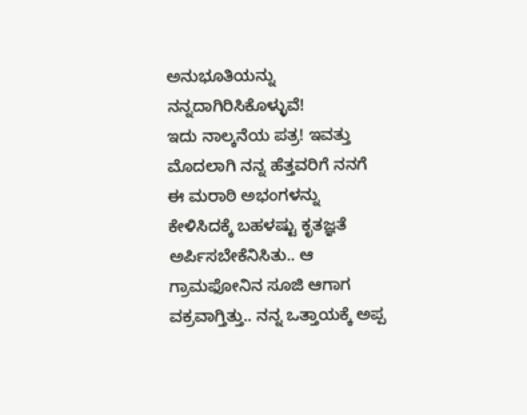ಅನುಭೂತಿಯನ್ನು ನನ್ನದಾಗಿರಿಸಿಕೊಳ್ಳುವೆ!
ಇದು ನಾಲ್ಕನೆಯ ಪತ್ರ! ಇವತ್ತು ಮೊದಲಾಗಿ ನನ್ನ ಹೆತ್ತವರಿಗೆ ನನಗೆ ಈ ಮರಾಠಿ ಅಭಂಗಳನ್ನು ಕೇಳಿಸಿದಕ್ಕೆ ಬಹಳಷ್ಟು ಕೃತಜ್ಞತೆ ಅರ್ಪಿಸಬೇಕೆನಿಸಿತು.. ಆ ಗ್ರಾಮಫೋನಿನ ಸೂಜಿ ಆಗಾಗ ವಕ್ರವಾಗ್ತಿತ್ತು.. ನನ್ನ ಒತ್ತಾಯಕ್ಕೆ ಅಪ್ಪ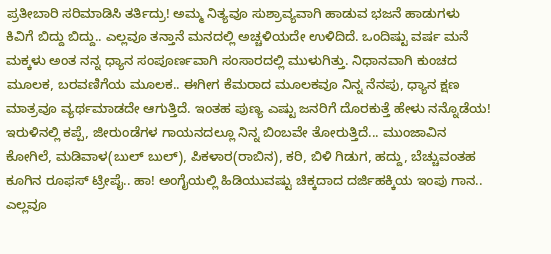ಪ್ರತೀಬಾರಿ ಸರಿಮಾಡಿಸಿ ತರ್ತಿದ್ರು! ಅಮ್ಮ ನಿತ್ಯವೂ ಸುಶ್ರಾವ್ಯವಾಗಿ ಹಾಡುವ ಭಜನೆ ಹಾಡುಗಳು ಕಿವಿಗೆ ಬಿದ್ದು ಬಿದ್ದು.. ಎಲ್ಲವೂ ತನ್ತಾನೆ ಮನದಲ್ಲಿ ಅಚ್ಚಳಿಯದೇ ಉಳಿದಿದೆ. ಒಂದಿಷ್ಟು ವರ್ಷ ಮನೆ ಮಕ್ಕಳು ಅಂತ ನನ್ನ ಧ್ಯಾನ ಸಂಪೂರ್ಣವಾಗಿ ಸಂಸಾರದಲ್ಲಿ ಮುಳುಗಿತ್ತು. ನಿಧಾನವಾಗಿ ಕುಂಚದ ಮೂಲಕ, ಬರವಣಿಗೆಯ ಮೂಲಕ.. ಈಗೀಗ ಕೆಮರಾದ ಮೂಲಕವೂ ನಿನ್ನ ನೆನಪು, ಧ್ಯಾನ ಕ್ಷಣ ಮಾತ್ರವೂ ವ್ಯರ್ಥಮಾಡದೇ ಆಗುತ್ತಿದೆ. ಇಂತಹ ಪುಣ್ಯ ಎಷ್ಟು ಜನರಿಗೆ ದೊರಕುತ್ತೆ ಹೇಳು ನನ್ನೊಡೆಯ!
ಇರುಳಿನಲ್ಲಿ ಕಪ್ಪೆ, ಜೀರುಂಡೆಗಳ ಗಾಯನದಲ್ಲೂ ನಿನ್ನ ಬಿಂಬವೇ ತೋರುತ್ತಿದೆ... ಮುಂಜಾವಿನ ಕೋಗಿಲೆ, ಮಡಿವಾಳ(ಬುಲ್ ಬುಲ್), ಪಿಕಳಾರ(ರಾಬಿನ), ಕರಿ, ಬಿಳಿ ಗಿಡುಗ, ಹದ್ದು, ಬೆಚ್ಚುವಂತಹ ಕೂಗಿನ ರೂಫಸ್ ಟ್ರೀಪೈ.. ಹಾ! ಅಂಗೈಯಲ್ಲಿ ಹಿಡಿಯುವಷ್ಟು ಚಿಕ್ಕದಾದ ದರ್ಜಿಹಕ್ಕಿಯ ಇಂಪು ಗಾನ.. ಎಲ್ಲವೂ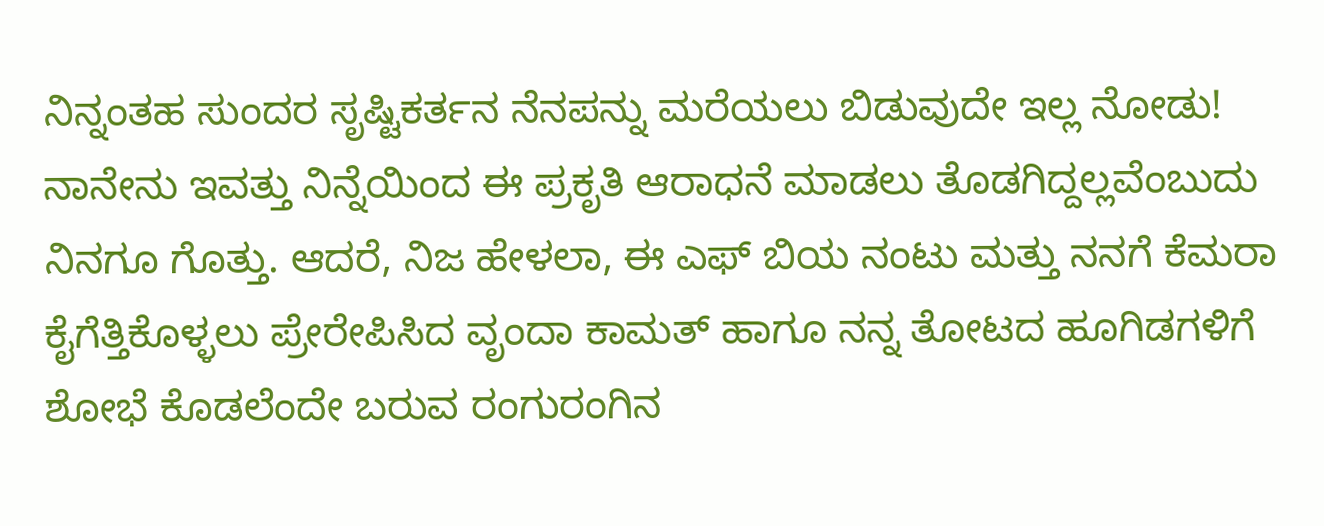ನಿನ್ನಂತಹ ಸುಂದರ ಸೃಷ್ಟಿಕರ್ತನ ನೆನಪನ್ನು ಮರೆಯಲು ಬಿಡುವುದೇ ಇಲ್ಲ ನೋಡು!
ನಾನೇನು ಇವತ್ತು ನಿನ್ನೆಯಿಂದ ಈ ಪ್ರಕೃತಿ ಆರಾಧನೆ ಮಾಡಲು ತೊಡಗಿದ್ದಲ್ಲವೆಂಬುದು ನಿನಗೂ ಗೊತ್ತು. ಆದರೆ, ನಿಜ ಹೇಳಲಾ, ಈ ಎಫ್ ಬಿಯ ನಂಟು ಮತ್ತು ನನಗೆ ಕೆಮರಾ ಕೈಗೆತ್ತಿಕೊಳ್ಳಲು ಪ್ರೇರೇಪಿಸಿದ ವೃಂದಾ ಕಾಮತ್ ಹಾಗೂ ನನ್ನ ತೋಟದ ಹೂಗಿಡಗಳಿಗೆ ಶೋಭೆ ಕೊಡಲೆಂದೇ ಬರುವ ರಂಗುರಂಗಿನ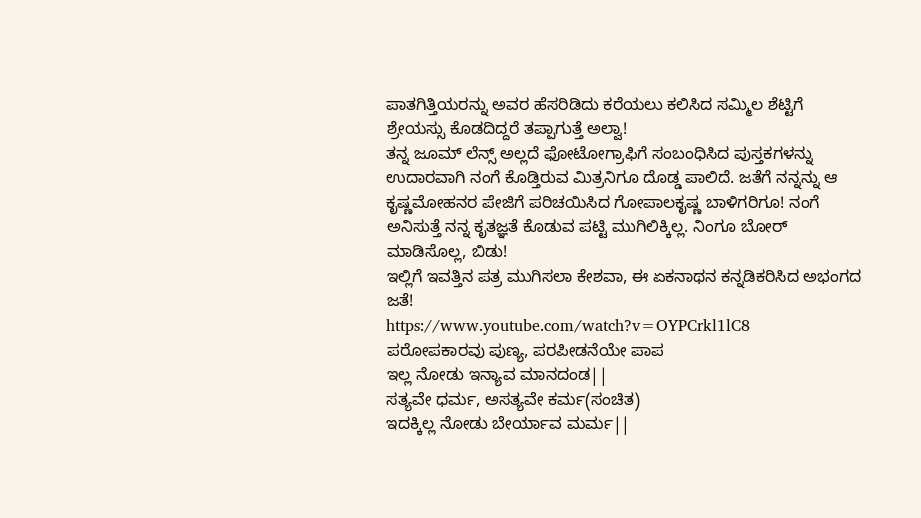ಪಾತಗಿತ್ತಿಯರನ್ನು ಅವರ ಹೆಸರಿಡಿದು ಕರೆಯಲು ಕಲಿಸಿದ ಸಮ್ಮಿಲ ಶೆಟ್ಟಿಗೆ ಶ್ರೇಯಸ್ಸು ಕೊಡದಿದ್ದರೆ ತಪ್ಪಾಗುತ್ತೆ ಅಲ್ವಾ!
ತನ್ನ ಜೂಮ್ ಲೆನ್ಸ್ ಅಲ್ಲದೆ ಫೋಟೋಗ್ರಾಫಿಗೆ ಸಂಬಂಧಿಸಿದ ಪುಸ್ತಕಗಳನ್ನು ಉದಾರವಾಗಿ ನಂಗೆ ಕೊಡ್ತಿರುವ ಮಿತ್ರನಿಗೂ ದೊಡ್ಡ ಪಾಲಿದೆ. ಜತೆಗೆ ನನ್ನನ್ನು ಆ ಕೃಷ್ಣಮೋಹನರ ಪೇಜಿಗೆ ಪರಿಚಯಿಸಿದ ಗೋಪಾಲಕೃಷ್ಣ ಬಾಳಿಗರಿಗೂ! ನಂಗೆ ಅನಿಸುತ್ತೆ ನನ್ನ ಕೃತಜ್ಞತೆ ಕೊಡುವ ಪಟ್ಟಿ ಮುಗಿಲಿಕ್ಕಿಲ್ಲ. ನಿಂಗೂ ಬೋರ್ ಮಾಡಿಸೊಲ್ಲ, ಬಿಡು!
ಇಲ್ಲಿಗೆ ಇವತ್ತಿನ ಪತ್ರ ಮುಗಿಸಲಾ ಕೇಶವಾ, ಈ ಏಕನಾಥನ ಕನ್ನಡಿಕರಿಸಿದ ಅಭಂಗದ ಜತೆ!
https://www.youtube.com/watch?v=OYPCrkl1lC8
ಪರೋಪಕಾರವು ಪುಣ್ಯ, ಪರಪೀಡನೆಯೇ ಪಾಪ
ಇಲ್ಲ ನೋಡು ಇನ್ಯಾವ ಮಾನದಂಡ||
ಸತ್ಯವೇ ಧರ್ಮ, ಅಸತ್ಯವೇ ಕರ್ಮ(ಸಂಚಿತ)
ಇದಕ್ಕಿಲ್ಲ ನೋಡು ಬೇರ್ಯಾವ ಮರ್ಮ||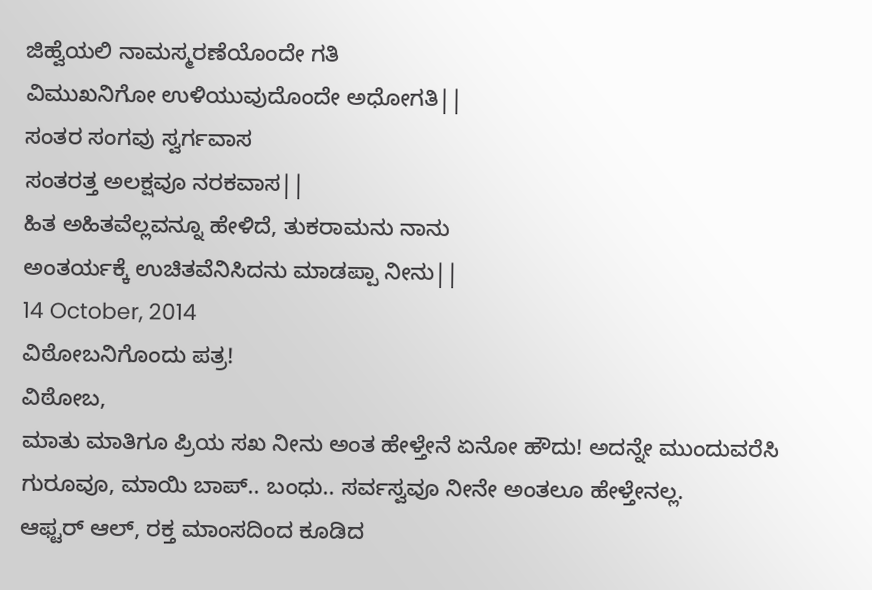ಜಿಹ್ವೆಯಲಿ ನಾಮಸ್ಮರಣೆಯೊಂದೇ ಗತಿ
ವಿಮುಖನಿಗೋ ಉಳಿಯುವುದೊಂದೇ ಅಧೋಗತಿ||
ಸಂತರ ಸಂಗವು ಸ್ವರ್ಗವಾಸ
ಸಂತರತ್ತ ಅಲಕ್ಷವೂ ನರಕವಾಸ||
ಹಿತ ಅಹಿತವೆಲ್ಲವನ್ನೂ ಹೇಳಿದೆ, ತುಕರಾಮನು ನಾನು
ಅಂತರ್ಯಕ್ಕೆ ಉಚಿತವೆನಿಸಿದನು ಮಾಡಪ್ಪಾ ನೀನು||
14 October, 2014
ವಿಠೋಬನಿಗೊಂದು ಪತ್ರ!
ವಿಠೋಬ,
ಮಾತು ಮಾತಿಗೂ ಪ್ರಿಯ ಸಖ ನೀನು ಅಂತ ಹೇಳ್ತೇನೆ ಏನೋ ಹೌದು! ಅದನ್ನೇ ಮುಂದುವರೆಸಿ ಗುರೂವೂ, ಮಾಯಿ ಬಾಪ್.. ಬಂಧು.. ಸರ್ವಸ್ವವೂ ನೀನೇ ಅಂತಲೂ ಹೇಳ್ತೇನಲ್ಲ.
ಆಫ್ಟರ್ ಆಲ್, ರಕ್ತ ಮಾಂಸದಿಂದ ಕೂಡಿದ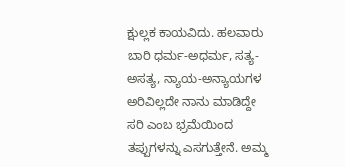ಕ್ಷುಲ್ಲಕ ಕಾಯವಿದು. ಹಲವಾರು ಬಾರಿ ಧರ್ಮ-ಅಧರ್ಮ, ಸತ್ಯ-ಅಸತ್ಯ, ನ್ಯಾಯ-ಅನ್ಯಾಯಗಳ ಅರಿವಿಲ್ಲದೇ ನಾನು ಮಾಡಿದ್ದೇ ಸರಿ ಎಂಬ ಭ್ರಮೆಯಿಂದ ತಪ್ಪುಗಳನ್ನು ಎಸಗುತ್ತೇನೆ. ಅಮ್ಮ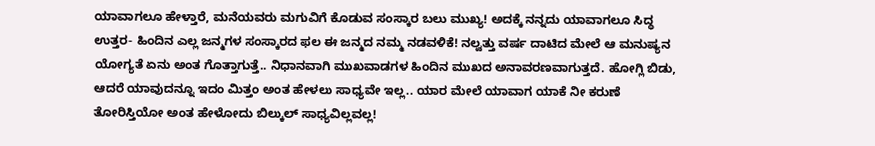ಯಾವಾಗಲೂ ಹೇಳ್ತಾರೆ, ಮನೆಯವರು ಮಗುವಿಗೆ ಕೊಡುವ ಸಂಸ್ಕಾರ ಬಲು ಮುಖ್ಯ! ಅದಕ್ಕೆ ನನ್ನದು ಯಾವಾಗಲೂ ಸಿದ್ಧ ಉತ್ತರ- ಹಿಂದಿನ ಎಲ್ಲ ಜನ್ಮಗಳ ಸಂಸ್ಕಾರದ ಫಲ ಈ ಜನ್ಮದ ನಮ್ಮ ನಡವಳಿಕೆ! ನಲ್ವತ್ತು ವರ್ಷ ದಾಟಿದ ಮೇಲೆ ಆ ಮನುಷ್ಯನ ಯೋಗ್ಯತೆ ಏನು ಅಂತ ಗೊತ್ತಾಗುತ್ತೆ.. ನಿಧಾನವಾಗಿ ಮುಖವಾಡಗಳ ಹಿಂದಿನ ಮುಖದ ಅನಾವರಣವಾಗುತ್ತದೆ. ಹೋಗ್ಲಿ ಬಿಡು, ಆದರೆ ಯಾವುದನ್ನೂ ಇದಂ ಮಿತ್ತಂ ಅಂತ ಹೇಳಲು ಸಾಧ್ಯವೇ ಇಲ್ಲ.. ಯಾರ ಮೇಲೆ ಯಾವಾಗ ಯಾಕೆ ನೀ ಕರುಣೆ ತೋರಿಸ್ತಿಯೋ ಅಂತ ಹೇಳೋದು ಬಿಲ್ಕುಲ್ ಸಾಧ್ಯವಿಲ್ಲವಲ್ಲ!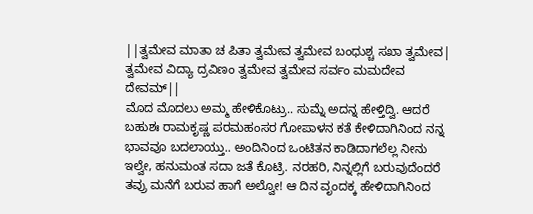||ತ್ವಮೇವ ಮಾತಾ ಚ ಪಿತಾ ತ್ವಮೇವ ತ್ವಮೇವ ಬಂಧುಶ್ಚ ಸಖಾ ತ್ವಮೇವ|
ತ್ವಮೇವ ವಿದ್ಯಾ ದ್ರವಿಣಂ ತ್ವಮೇವ ತ್ವಮೇವ ಸರ್ವಂ ಮಮದೇವ ದೇವಮ್||
ಮೊದ ಮೊದಲು ಅಮ್ಮ ಹೇಳಿಕೊಟ್ರು.. ಸುಮ್ನೆ ಅದನ್ನ ಹೇಳ್ತಿದ್ವಿ. ಆದರೆ ಬಹುಶಃ ರಾಮಕೃಷ್ಣ ಪರಮಹಂಸರ ಗೋಪಾಳನ ಕತೆ ಕೇಳಿದಾಗಿನಿಂದ ನನ್ನ ಭಾವವೂ ಬದಲಾಯ್ತು.. ಅಂದಿನಿಂದ ಒಂಟಿತನ ಕಾಡಿದಾಗಲೆಲ್ಲ ನೀನು ಇಲ್ವೇ, ಹನುಮಂತ ಸದಾ ಜತೆ ಕೊಟ್ರಿ. ನರಹರಿ, ನಿನ್ನಲ್ಲಿಗೆ ಬರುವುದೆಂದರೆ ತವ್ರು ಮನೆಗೆ ಬರುವ ಹಾಗೆ ಅಲ್ವೋ! ಆ ದಿನ ವೃಂದಕ್ಕ ಹೇಳಿದಾಗಿನಿಂದ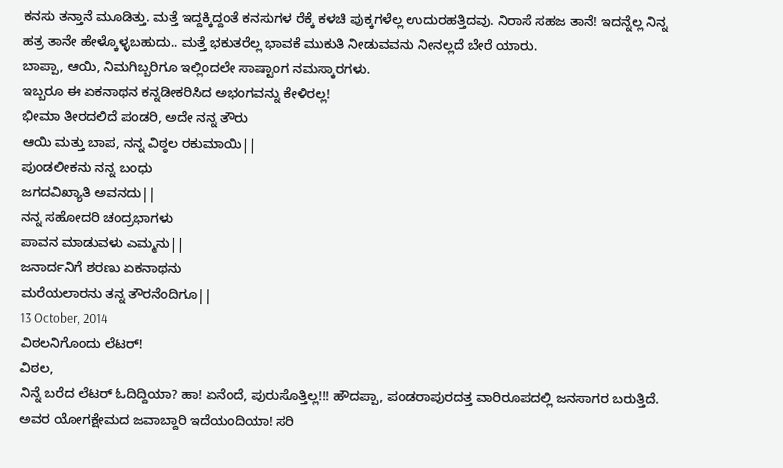ಕನಸು ತನ್ತಾನೆ ಮೂಡಿತ್ತು. ಮತ್ತೆ ಇದ್ದಕ್ಕಿದ್ದಂತೆ ಕನಸುಗಳ ರೆಕ್ಕೆ ಕಳಚಿ ಪುಕ್ಕಗಳೆಲ್ಲ ಉದುರಹತ್ತಿದವು. ನಿರಾಸೆ ಸಹಜ ತಾನೆ! ಇದನ್ನೆಲ್ಲ ನಿನ್ನ ಹತ್ರ ತಾನೇ ಹೇಳ್ಕೊಳ್ಳಬಹುದು.. ಮತ್ತೆ ಭಕುತರೆಲ್ಲ ಭಾವಕೆ ಮುಕುತಿ ನೀಡುವವನು ನೀನಲ್ಲದೆ ಬೇರೆ ಯಾರು.
ಬಾಪ್ಪಾ, ಆಯಿ, ನಿಮಗಿಬ್ಬರಿಗೂ ಇಲ್ಲಿಂದಲೇ ಸಾಷ್ಟಾಂಗ ನಮಸ್ಕಾರಗಳು.
ಇಬ್ಬರೂ ಈ ಏಕನಾಥನ ಕನ್ನಡೀಕರಿಸಿದ ಅಭಂಗವನ್ನು ಕೇಳಿರಲ್ಲ!
ಭೀಮಾ ತೀರದಲಿದೆ ಪಂಡರಿ, ಅದೇ ನನ್ನ ತೌರು
ಆಯಿ ಮತ್ತು ಬಾಪ, ನನ್ನ ವಿಠ್ಠಲ ರಕುಮಾಯಿ||
ಪುಂಡಲೀಕನು ನನ್ನ ಬಂಧು
ಜಗದವಿಖ್ಯಾತಿ ಅವನದು||
ನನ್ನ ಸಹೋದರಿ ಚಂದ್ರಭಾಗಳು
ಪಾವನ ಮಾಡುವಳು ಎಮ್ಮನು||
ಜನಾರ್ದನಿಗೆ ಶರಣು ಏಕನಾಥನು
ಮರೆಯಲಾರನು ತನ್ನ ತೌರನೆಂದಿಗೂ||
13 October, 2014
ವಿಠಲನಿಗೊಂದು ಲೆಟರ್!
ವಿಠಲ,
ನಿನ್ನೆ ಬರೆದ ಲೆಟರ್ ಓದಿದ್ದಿಯಾ? ಹಾ! ಏನೆಂದೆ, ಪುರುಸೊತ್ತಿಲ್ಲ!!! ಹೌದಪ್ಪಾ, ಪಂಡರಾಪುರದತ್ತ ವಾರಿರೂಪದಲ್ಲಿ ಜನಸಾಗರ ಬರುತ್ತಿದೆ. ಅವರ ಯೋಗಕ್ಷೇಮದ ಜವಾಬ್ದಾರಿ ಇದೆಯಂದಿಯಾ! ಸರಿ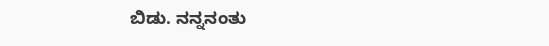ಬಿಡು. ನನ್ನನಂತು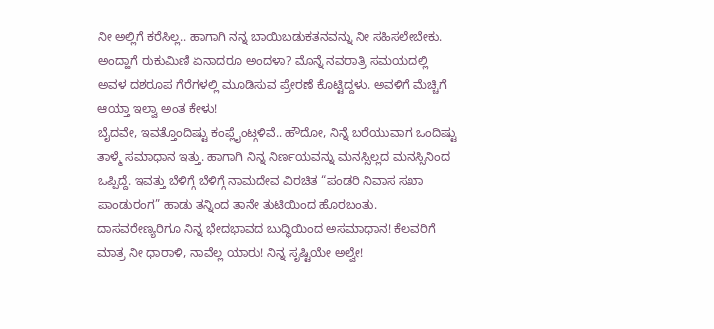ನೀ ಅಲ್ಲಿಗೆ ಕರೆಸಿಲ್ಲ.. ಹಾಗಾಗಿ ನನ್ನ ಬಾಯಿಬಡುಕತನವನ್ನು ನೀ ಸಹಿಸಲೇಬೇಕು.
ಅಂದ್ಹಾಗೆ ರುಕುಮಿಣಿ ಏನಾದರೂ ಅಂದಳಾ? ಮೊನ್ನೆ ನವರಾತ್ರಿ ಸಮಯದಲ್ಲಿ ಅವಳ ದಶರೂಪ ಗೆರೆಗಳಲ್ಲಿ ಮೂಡಿಸುವ ಪ್ರೇರಣೆ ಕೊಟ್ಟಿದ್ದಳು. ಅವಳಿಗೆ ಮೆಚ್ಚಿಗೆ ಆಯ್ತಾ ಇಲ್ವಾ ಅಂತ ಕೇಳು!
ಬೈದವೇ, ಇವತ್ತೊಂದಿಷ್ಟು ಕಂಪ್ಲೈಂಟ್ಗಳಿವೆ.. ಹೌದೋ, ನಿನ್ನೆ ಬರೆಯುವಾಗ ಒಂದಿಷ್ಟು ತಾಳ್ಮೆ ಸಮಾಧಾನ ಇತ್ತು. ಹಾಗಾಗಿ ನಿನ್ನ ನಿರ್ಣಯವನ್ನು ಮನಸ್ಸಿಲ್ಲದ ಮನಸ್ಸಿನಿಂದ ಒಪ್ಪಿದ್ದೆ. ಇವತ್ತು ಬೆಳಿಗ್ಗೆ ಬೆಳಿಗ್ಗೆ ನಾಮದೇವ ವಿರಚಿತ “ಪಂಡರಿ ನಿವಾಸ ಸಖಾ ಪಾಂಡುರಂಗ” ಹಾಡು ತನ್ನಿಂದ ತಾನೇ ತುಟಿಯಿಂದ ಹೊರಬಂತು. ದಾಸವರೇಣ್ಯರಿಗೂ ನಿನ್ನ ಭೇದಭಾವದ ಬುದ್ಧಿಯಿಂದ ಅಸಮಾಧಾನ! ಕೆಲವರಿಗೆ ಮಾತ್ರ ನೀ ಧಾರಾಳಿ, ನಾವೆಲ್ಲ ಯಾರು! ನಿನ್ನ ಸೃಷ್ಟಿಯೇ ಅಲ್ವೇ!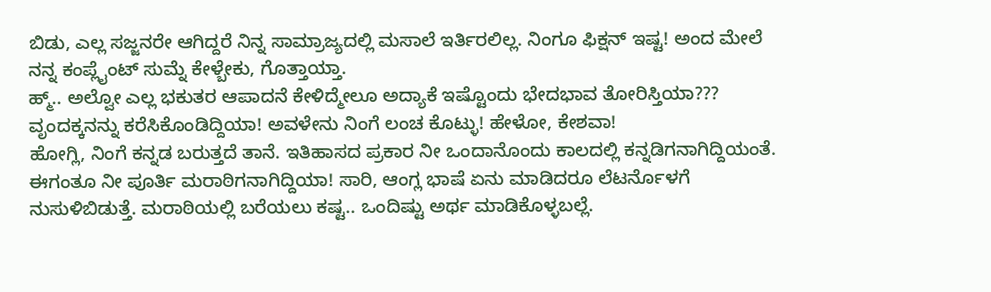ಬಿಡು, ಎಲ್ಲ ಸಜ್ಜನರೇ ಆಗಿದ್ದರೆ ನಿನ್ನ ಸಾಮ್ರಾಜ್ಯದಲ್ಲಿ ಮಸಾಲೆ ಇರ್ತಿರಲಿಲ್ಲ. ನಿಂಗೂ ಫಿಕ್ಷನ್ ಇಷ್ಟ! ಅಂದ ಮೇಲೆ ನನ್ನ ಕಂಪ್ಲೈಂಟ್ ಸುಮ್ನೆ ಕೇಳ್ಬೇಕು, ಗೊತ್ತಾಯ್ತಾ.
ಹ್ಮ್.. ಅಲ್ವೋ ಎಲ್ಲ ಭಕುತರ ಆಪಾದನೆ ಕೇಳಿದ್ಮೇಲೂ ಅದ್ಯಾಕೆ ಇಷ್ಟೊಂದು ಭೇದಭಾವ ತೋರಿಸ್ತಿಯಾ??? ವೃಂದಕ್ಕನನ್ನು ಕರೆಸಿಕೊಂಡಿದ್ದಿಯಾ! ಅವಳೇನು ನಿಂಗೆ ಲಂಚ ಕೊಟ್ಳು! ಹೇಳೋ, ಕೇಶವಾ!
ಹೋಗ್ಲಿ, ನಿಂಗೆ ಕನ್ನಡ ಬರುತ್ತದೆ ತಾನೆ. ಇತಿಹಾಸದ ಪ್ರಕಾರ ನೀ ಒಂದಾನೊಂದು ಕಾಲದಲ್ಲಿ ಕನ್ನಡಿಗನಾಗಿದ್ದಿಯಂತೆ. ಈಗಂತೂ ನೀ ಪೂರ್ತಿ ಮರಾಠಿಗನಾಗಿದ್ದಿಯಾ! ಸಾರಿ, ಆಂಗ್ಲ ಭಾಷೆ ಏನು ಮಾಡಿದರೂ ಲೆಟರ್ನೊಳಗೆ ನುಸುಳಿಬಿಡುತ್ತೆ. ಮರಾಠಿಯಲ್ಲಿ ಬರೆಯಲು ಕಷ್ಟ.. ಒಂದಿಷ್ಟು ಅರ್ಥ ಮಾಡಿಕೊಳ್ಳಬಲ್ಲೆ.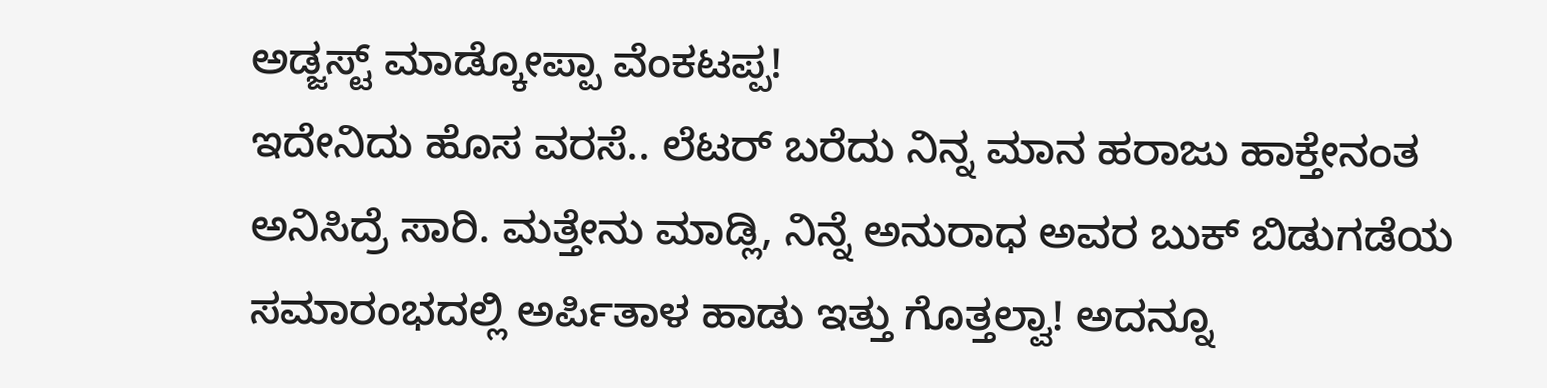ಅಡ್ಜಸ್ಟ್ ಮಾಡ್ಕೋಪ್ಪಾ ವೆಂಕಟಪ್ಪ!
ಇದೇನಿದು ಹೊಸ ವರಸೆ.. ಲೆಟರ್ ಬರೆದು ನಿನ್ನ ಮಾನ ಹರಾಜು ಹಾಕ್ತೇನಂತ ಅನಿಸಿದ್ರೆ ಸಾರಿ. ಮತ್ತೇನು ಮಾಡ್ಲಿ, ನಿನ್ನೆ ಅನುರಾಧ ಅವರ ಬುಕ್ ಬಿಡುಗಡೆಯ ಸಮಾರಂಭದಲ್ಲಿ ಅರ್ಪಿತಾಳ ಹಾಡು ಇತ್ತು ಗೊತ್ತಲ್ವಾ! ಅದನ್ನೂ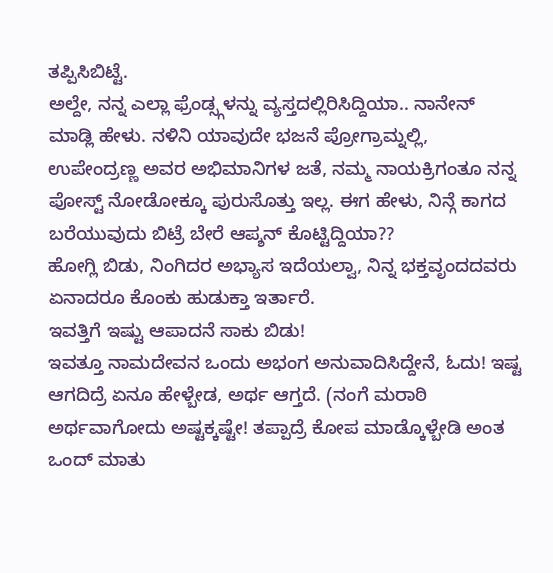ತಪ್ಪಿಸಿಬಿಟ್ಟೆ.
ಅಲ್ದೇ, ನನ್ನ ಎಲ್ಲಾ ಫ್ರೆಂಡ್ಸ್ಗಳನ್ನು ವ್ಯಸ್ತದಲ್ಲಿರಿಸಿದ್ದಿಯಾ.. ನಾನೇನ್ ಮಾಡ್ಲಿ ಹೇಳು. ನಳಿನಿ ಯಾವುದೇ ಭಜನೆ ಪ್ರೋಗ್ರಾಮ್ನಲ್ಲಿ, ಉಪೇಂದ್ರಣ್ಣ ಅವರ ಅಭಿಮಾನಿಗಳ ಜತೆ, ನಮ್ಮ ನಾಯಕ್ರಿಗಂತೂ ನನ್ನ ಪೋಸ್ಟ್ ನೋಡೋಕ್ಕೂ ಪುರುಸೊತ್ತು ಇಲ್ಲ. ಈಗ ಹೇಳು, ನಿನ್ಗೆ ಕಾಗದ ಬರೆಯುವುದು ಬಿಟ್ರೆ ಬೇರೆ ಆಪ್ಶನ್ ಕೊಟ್ಟಿದ್ದಿಯಾ??
ಹೋಗ್ಲಿ ಬಿಡು, ನಿಂಗಿದರ ಅಭ್ಯಾಸ ಇದೆಯಲ್ವಾ, ನಿನ್ನ ಭಕ್ತವೃಂದದವರು ಏನಾದರೂ ಕೊಂಕು ಹುಡುಕ್ತಾ ಇರ್ತಾರೆ.
ಇವತ್ತಿಗೆ ಇಷ್ಟು ಆಪಾದನೆ ಸಾಕು ಬಿಡು!
ಇವತ್ತೂ ನಾಮದೇವನ ಒಂದು ಅಭಂಗ ಅನುವಾದಿಸಿದ್ದೇನೆ, ಓದು! ಇಷ್ಟ ಆಗದಿದ್ರೆ ಏನೂ ಹೇಳ್ಬೇಡ, ಅರ್ಥ ಆಗ್ತದೆ. (ನಂಗೆ ಮರಾಠಿ ಅರ್ಥವಾಗೋದು ಅಷ್ಟಕ್ಕಷ್ಟೇ! ತಪ್ಪಾದ್ರೆ ಕೋಪ ಮಾಡ್ಕೊಳ್ಬೇಡಿ ಅಂತ ಒಂದ್ ಮಾತು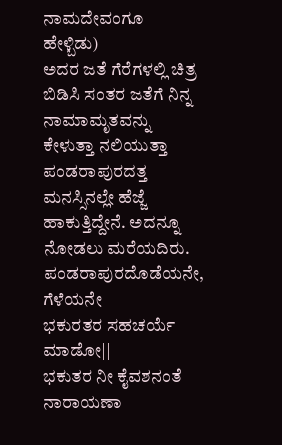ನಾಮದೇವಂಗೂ ಹೇಳ್ಬಿಡು)
ಅದರ ಜತೆ ಗೆರೆಗಳಲ್ಲಿ ಚಿತ್ರ ಬಿಡಿಸಿ ಸಂತರ ಜತೆಗೆ ನಿನ್ನ ನಾಮಾಮೃತವನ್ನು ಕೇಳುತ್ತಾ ನಲಿಯುತ್ತಾ ಪಂಡರಾಪುರದತ್ತ ಮನಸ್ಸಿನಲ್ಲೇ ಹೆಜ್ಜೆ ಹಾಕುತ್ತಿದ್ದೇನೆ. ಅದನ್ನೂ ನೋಡಲು ಮರೆಯದಿರು.
ಪಂಡರಾಪುರದೊಡೆಯನೇ, ಗೆಳೆಯನೇ
ಭಕುರತರ ಸಹಚರ್ಯೆ ಮಾಡೋ||
ಭಕುತರ ನೀ ಕೈವಶನಂತೆ ನಾರಾಯಣಾ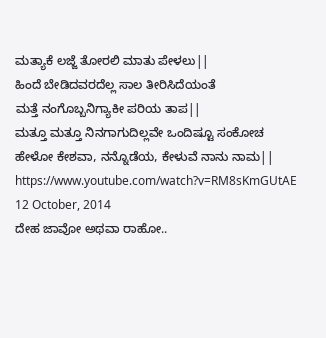ಮತ್ಯಾಕೆ ಲಜ್ಜೆ ತೋರಲಿ ಮಾತು ಪೇಳಲು||
ಹಿಂದೆ ಬೇಡಿದವರದೆಲ್ಲ ಸಾಲ ತೀರಿಸಿದೆಯಂತೆ
ಮತ್ತೆ ನಂಗೊಬ್ಬನಿಗ್ಯಾಕೀ ಪರಿಯ ತಾಪ||
ಮತ್ತೂ ಮತ್ತೂ ನಿನಗಾಗುದಿಲ್ಲವೇ ಒಂದಿಷ್ಟೂ ಸಂಕೋಚ
ಹೇಳೋ ಕೇಶವಾ, ನನ್ನೊಡೆಯ, ಕೇಳುವೆ ನಾನು ನಾಮ||
https://www.youtube.com/watch?v=RM8sKmGUtAE
12 October, 2014
ದೇಹ ಜಾವೋ ಅಥವಾ ರಾಹೋ..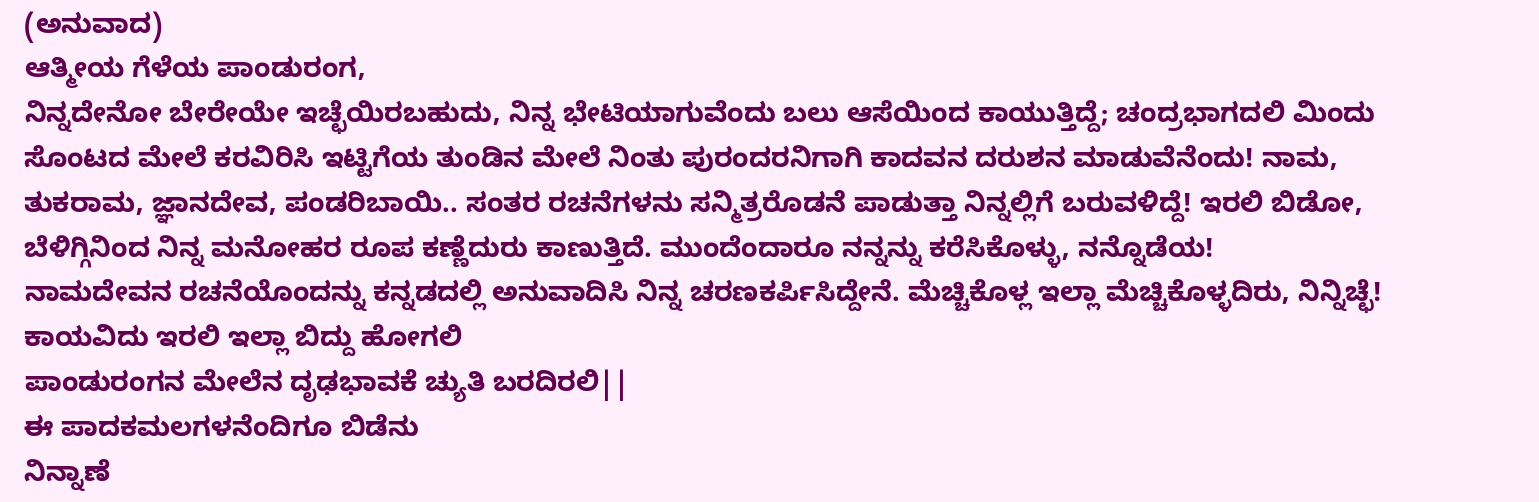(ಅನುವಾದ)
ಆತ್ಮೀಯ ಗೆಳೆಯ ಪಾಂಡುರಂಗ,
ನಿನ್ನದೇನೋ ಬೇರೇಯೇ ಇಚ್ಛೆಯಿರಬಹುದು, ನಿನ್ನ ಭೇಟಿಯಾಗುವೆಂದು ಬಲು ಆಸೆಯಿಂದ ಕಾಯುತ್ತಿದ್ದೆ; ಚಂದ್ರಭಾಗದಲಿ ಮಿಂದು ಸೊಂಟದ ಮೇಲೆ ಕರವಿರಿಸಿ ಇಟ್ಟಿಗೆಯ ತುಂಡಿನ ಮೇಲೆ ನಿಂತು ಪುರಂದರನಿಗಾಗಿ ಕಾದವನ ದರುಶನ ಮಾಡುವೆನೆಂದು! ನಾಮ, ತುಕರಾಮ, ಜ್ಞಾನದೇವ, ಪಂಡರಿಬಾಯಿ.. ಸಂತರ ರಚನೆಗಳನು ಸನ್ಮಿತ್ರರೊಡನೆ ಪಾಡುತ್ತಾ ನಿನ್ನಲ್ಲಿಗೆ ಬರುವಳಿದ್ದೆ! ಇರಲಿ ಬಿಡೋ, ಬೆಳಿಗ್ಗಿನಿಂದ ನಿನ್ನ ಮನೋಹರ ರೂಪ ಕಣ್ಣೆದುರು ಕಾಣುತ್ತಿದೆ. ಮುಂದೆಂದಾರೂ ನನ್ನನ್ನು ಕರೆಸಿಕೊಳ್ಳು, ನನ್ನೊಡೆಯ!
ನಾಮದೇವನ ರಚನೆಯೊಂದನ್ನು ಕನ್ನಡದಲ್ಲಿ ಅನುವಾದಿಸಿ ನಿನ್ನ ಚರಣಕರ್ಪಿಸಿದ್ದೇನೆ. ಮೆಚ್ಚಿಕೊಳ್ಲ ಇಲ್ಲಾ ಮೆಚ್ಚಿಕೊಳ್ಳದಿರು, ನಿನ್ನಿಚ್ಛೆ!
ಕಾಯವಿದು ಇರಲಿ ಇಲ್ಲಾ ಬಿದ್ದು ಹೋಗಲಿ
ಪಾಂಡುರಂಗನ ಮೇಲೆನ ದೃಢಭಾವಕೆ ಚ್ಯುತಿ ಬರದಿರಲಿ||
ಈ ಪಾದಕಮಲಗಳನೆಂದಿಗೂ ಬಿಡೆನು
ನಿನ್ನಾಣೆ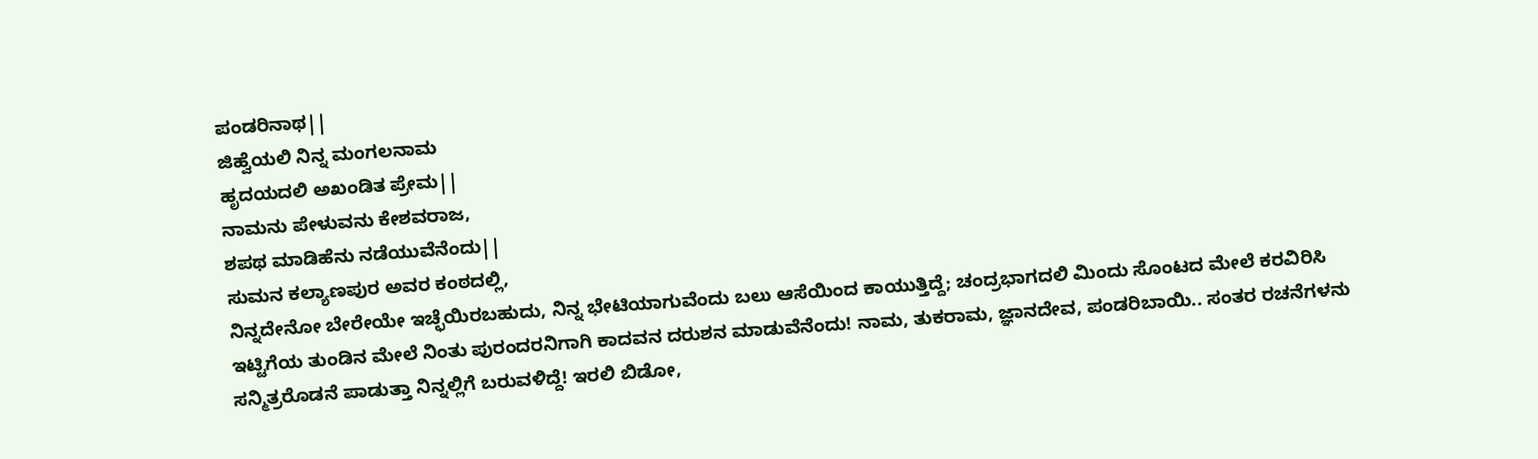ಪಂಡರಿನಾಥ||
ಜಿಹ್ವೆಯಲಿ ನಿನ್ನ ಮಂಗಲನಾಮ
ಹೃದಯದಲಿ ಅಖಂಡಿತ ಪ್ರೇಮ||
ನಾಮನು ಪೇಳುವನು ಕೇಶವರಾಜ,
ಶಪಥ ಮಾಡಿಹೆನು ನಡೆಯುವೆನೆಂದು||
ಸುಮನ ಕಲ್ಯಾಣಪುರ ಅವರ ಕಂಠದಲ್ಲಿ,
ನಿನ್ನದೇನೋ ಬೇರೇಯೇ ಇಚ್ಛೆಯಿರಬಹುದು, ನಿನ್ನ ಭೇಟಿಯಾಗುವೆಂದು ಬಲು ಆಸೆಯಿಂದ ಕಾಯುತ್ತಿದ್ದೆ; ಚಂದ್ರಭಾಗದಲಿ ಮಿಂದು ಸೊಂಟದ ಮೇಲೆ ಕರವಿರಿಸಿ ಇಟ್ಟಿಗೆಯ ತುಂಡಿನ ಮೇಲೆ ನಿಂತು ಪುರಂದರನಿಗಾಗಿ ಕಾದವನ ದರುಶನ ಮಾಡುವೆನೆಂದು! ನಾಮ, ತುಕರಾಮ, ಜ್ಞಾನದೇವ, ಪಂಡರಿಬಾಯಿ.. ಸಂತರ ರಚನೆಗಳನು ಸನ್ಮಿತ್ರರೊಡನೆ ಪಾಡುತ್ತಾ ನಿನ್ನಲ್ಲಿಗೆ ಬರುವಳಿದ್ದೆ! ಇರಲಿ ಬಿಡೋ,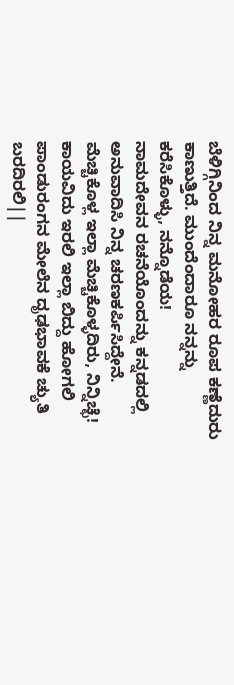ಬೆಳಿಗ್ಗಿನಿಂದ ನಿನ್ನ ಮನೋಹರ ರೂಪ ಕಣ್ಣೆದುರು ಕಾಣುತ್ತಿದೆ. ಮುಂದೆಂದಾರೂ ನನ್ನನ್ನು ಕರೆಸಿಕೊಳ್ಳು, ನನ್ನೊಡೆಯ!
ನಾಮದೇವನ ರಚನೆಯೊಂದನ್ನು ಕನ್ನಡದಲ್ಲಿ ಅನುವಾದಿಸಿ ನಿನ್ನ ಚರಣಕರ್ಪಿಸಿದ್ದೇನೆ. ಮೆಚ್ಚಿಕೊಳ್ಲ ಇಲ್ಲಾ ಮೆಚ್ಚಿಕೊಳ್ಳದಿರು, ನಿನ್ನಿಚ್ಛೆ!
ಕಾಯವಿದು ಇರಲಿ ಇಲ್ಲಾ ಬಿದ್ದು ಹೋಗಲಿ
ಪಾಂಡುರಂಗನ ಮೇಲೆನ ದೃಢಭಾವಕೆ ಚ್ಯುತಿ ಬರದಿರಲಿ||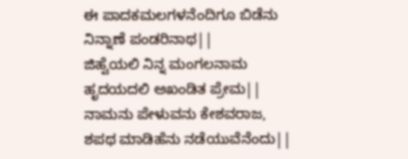ಈ ಪಾದಕಮಲಗಳನೆಂದಿಗೂ ಬಿಡೆನು
ನಿನ್ನಾಣೆ ಪಂಡರಿನಾಥ||
ಜಿಹ್ವೆಯಲಿ ನಿನ್ನ ಮಂಗಲನಾಮ
ಹೃದಯದಲಿ ಅಖಂಡಿತ ಪ್ರೇಮ||
ನಾಮನು ಪೇಳುವನು ಕೇಶವರಾಜ,
ಶಪಥ ಮಾಡಿಹೆನು ನಡೆಯುವೆನೆಂದು||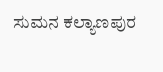ಸುಮನ ಕಲ್ಯಾಣಪುರ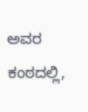ಅವರ ಕಂಠದಲ್ಲಿ,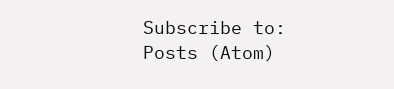Subscribe to:
Posts (Atom)